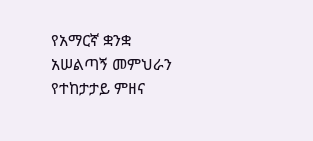የአማርኛ ቋንቋ አሠልጣኝ መምህራን የተከታታይ ምዘና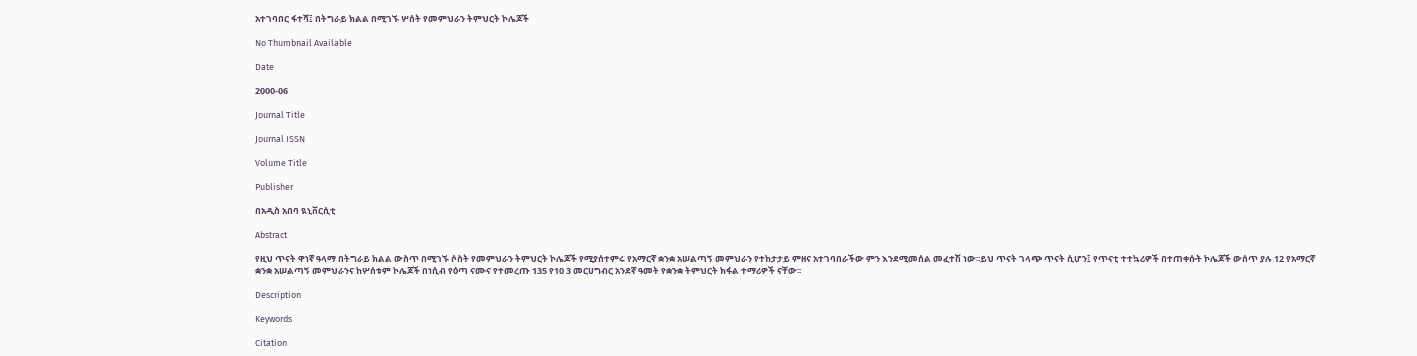አተገባበር ፋተሻ፤ በትግራይ ክልል በሚገኙ ሦሰት የመምህራን ትምህርት ኮሌጆች

No Thumbnail Available

Date

2000-06

Journal Title

Journal ISSN

Volume Title

Publisher

በአዲስ አበባ ዪኒቨርሲቲ

Abstract

የዚህ ጥናት ዋነኛ ዓላማ በትግራይ ክልል ውስጥ በሚገኙ ሶስት የመምህራን ትምህርት ኮሌጆች የሚያሰተምሩ የአማርኛ ቋንቋ አሠልጣኝ መምህራን የተከታታይ ምዘና አተገባበራችው ምን እንደሚመሰል መፈተሽ ነው፡፡ይህ ጥናት ገላጭ ጥናት ሲሆን፤ የጥናቲ ተተኳሪዎች በተጠቀሱት ኮሌጆች ውሰጥ ያሉ 12 የአማርኛ ቋንቋ አሠልጣኝ መምህራንና ከሦሰቱም ኮሌጆች በነሲብ የዕጣ ናሙና የተመረጡ 135 የ10 3 መርሀግብር አንደኛ ዓመት የቋንቋ ትምህርት ክፋል ተማሪዎች ናቸው፡፡

Description

Keywords

Citation